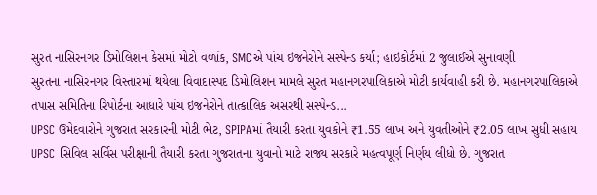સુરત નાસિરનગર ડિમોલિશન કેસમાં મોટો વળાંક, SMCએ પાંચ ઇજનેરોને સસ્પેન્ડ કર્યા; હાઇકોર્ટમાં 2 જુલાઈએ સુનાવણી
સુરતના નાસિરનગર વિસ્તારમાં થયેલા વિવાદાસ્પદ ડિમોલિશન મામલે સુરત મહાનગરપાલિકાએ મોટી કાર્યવાહી કરી છે. મહાનગરપાલિકાએ તપાસ સમિતિના રિપોર્ટના આધારે પાંચ ઇજનેરોને તાત્કાલિક અસરથી સસ્પેન્ડ...
UPSC ઉમેદવારોને ગુજરાત સરકારની મોટી ભેટ, SPIPAમાં તૈયારી કરતા યુવકોને ₹1.55 લાખ અને યુવતીઓને ₹2.05 લાખ સુધી સહાય
UPSC સિવિલ સર્વિસ પરીક્ષાની તૈયારી કરતા ગુજરાતના યુવાનો માટે રાજ્ય સરકારે મહત્વપૂર્ણ નિર્ણય લીધો છે. ગુજરાત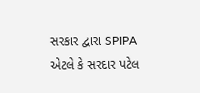સરકાર દ્વારા SPIPA એટલે કે સરદાર પટેલ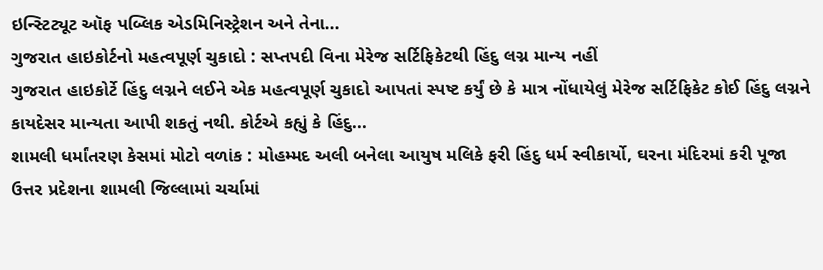ઇન્સ્ટિટ્યૂટ ઑફ પબ્લિક એડમિનિસ્ટ્રેશન અને તેના...
ગુજરાત હાઇકોર્ટનો મહત્વપૂર્ણ ચુકાદો : સપ્તપદી વિના મેરેજ સર્ટિફિકેટથી હિંદુ લગ્ન માન્ય નહીં
ગુજરાત હાઇકોર્ટે હિંદુ લગ્નને લઈને એક મહત્વપૂર્ણ ચુકાદો આપતાં સ્પષ્ટ કર્યું છે કે માત્ર નોંધાયેલું મેરેજ સર્ટિફિકેટ કોઈ હિંદુ લગ્નને કાયદેસર માન્યતા આપી શકતું નથી. કોર્ટએ કહ્યું કે હિંદુ...
શામલી ધર્માંતરણ કેસમાં મોટો વળાંક : મોહમ્મદ અલી બનેલા આયુષ મલિકે ફરી હિંદુ ધર્મ સ્વીકાર્યો, ઘરના મંદિરમાં કરી પૂજા
ઉત્તર પ્રદેશના શામલી જિલ્લામાં ચર્ચામાં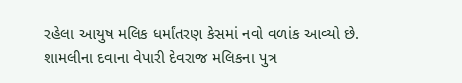રહેલા આયુષ મલિક ધર્માંતરણ કેસમાં નવો વળાંક આવ્યો છે. શામલીના દવાના વેપારી દેવરાજ મલિકના પુત્ર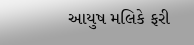આયુષ મલિકે ફરી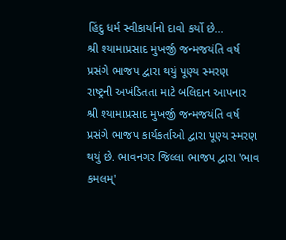હિંદુ ધર્મ સ્વીકાર્યાનો દાવો કર્યો છે...
શ્રી શ્યામાપ્રસાદ મુખર્જી જન્મજયંતિ વર્ષ પ્રસંગે ભાજપ દ્વારા થયું પૂણ્ય સ્મરણ
રાષ્ટ્રની અખંડિતતા માટે બલિદાન આપનાર શ્રી શ્યામાપ્રસાદ મુખર્જી જન્મજયંતિ વર્ષ પ્રસંગે ભાજપ કાર્યકર્તાઓ દ્વારા પૂણ્ય સ્મરણ થયું છે. ભાવનગર જિલ્લા ભાજપ દ્વારા 'ભાવ કમલમ્'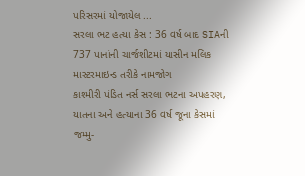પરિસરમાં યોજાયેલ ...
સરલા ભટ હત્યા કેસ : 36 વર્ષ બાદ SIAની 737 પાનાંની ચાર્જશીટમાં યાસીન મલિક માસ્ટરમાઇન્ડ તરીકે નામજોગ
કાશ્મીરી પંડિત નર્સ સરલા ભટના અપહરણ, યાતના અને હત્યાના 36 વર્ષ જૂના કેસમાં જમ્મુ-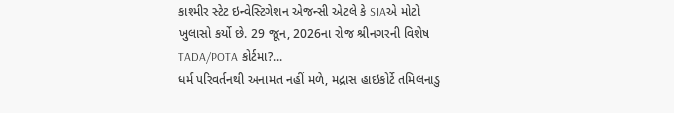કાશ્મીર સ્ટેટ ઇન્વેસ્ટિગેશન એજન્સી એટલે કે SIAએ મોટો ખુલાસો કર્યો છે. 29 જૂન, 2026ના રોજ શ્રીનગરની વિશેષ TADA/POTA કોર્ટમા?...
ધર્મ પરિવર્તનથી અનામત નહીં મળે, મદ્રાસ હાઇકોર્ટે તમિલનાડુ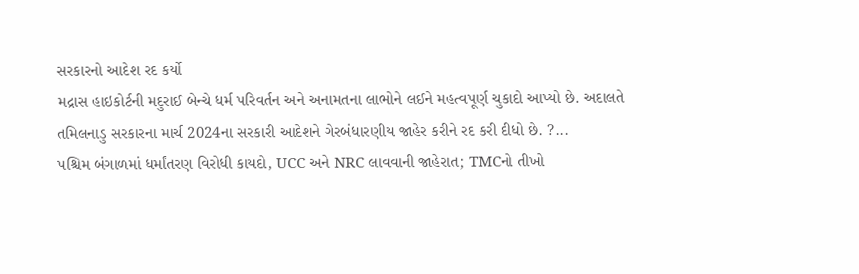સરકારનો આદેશ રદ કર્યો
મદ્રાસ હાઇકોર્ટની મદુરાઈ બેન્ચે ધર્મ પરિવર્તન અને અનામતના લાભોને લઈને મહત્વપૂર્ણ ચુકાદો આપ્યો છે. અદાલતે તમિલનાડુ સરકારના માર્ચ 2024ના સરકારી આદેશને ગેરબંધારણીય જાહેર કરીને રદ કરી દીધો છે. ?...
પશ્ચિમ બંગાળમાં ધર્માંતરણ વિરોધી કાયદો, UCC અને NRC લાવવાની જાહેરાત; TMCનો તીખો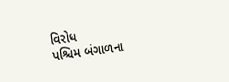વિરોધ
પશ્ચિમ બંગાળના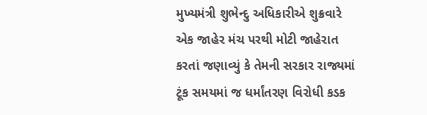મુખ્યમંત્રી શુભેન્દુ અધિકારીએ શુક્રવારે એક જાહેર મંચ પરથી મોટી જાહેરાત કરતાં જણાવ્યું કે તેમની સરકાર રાજ્યમાં ટૂંક સમયમાં જ ધર્માંતરણ વિરોધી કડક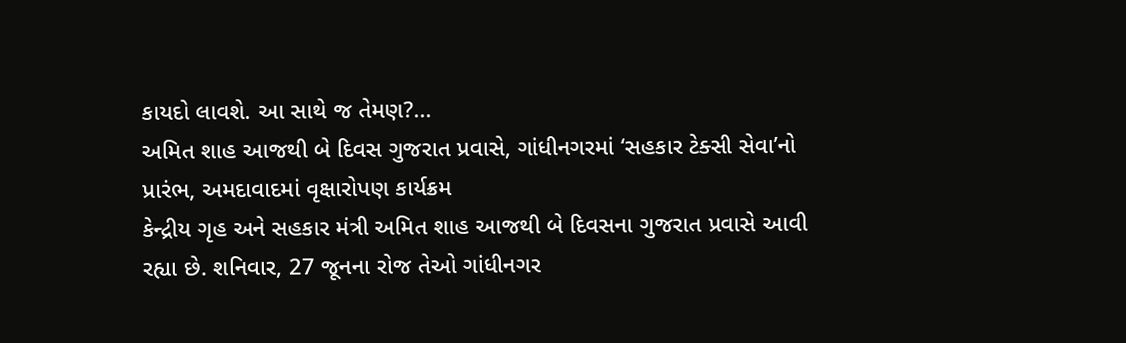કાયદો લાવશે. આ સાથે જ તેમણ?...
અમિત શાહ આજથી બે દિવસ ગુજરાત પ્રવાસે, ગાંધીનગરમાં ‘સહકાર ટેક્સી સેવા’નો પ્રારંભ, અમદાવાદમાં વૃક્ષારોપણ કાર્યક્રમ
કેન્દ્રીય ગૃહ અને સહકાર મંત્રી અમિત શાહ આજથી બે દિવસના ગુજરાત પ્રવાસે આવી રહ્યા છે. શનિવાર, 27 જૂનના રોજ તેઓ ગાંધીનગર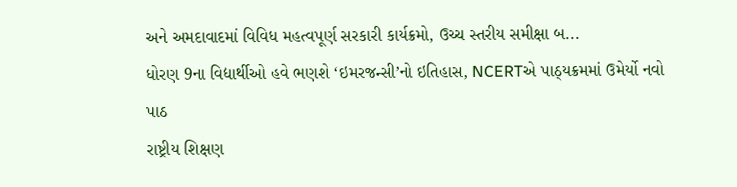અને અમદાવાદમાં વિવિધ મહત્વપૂર્ણ સરકારી કાર્યક્રમો, ઉચ્ચ સ્તરીય સમીક્ષા બ...
ધોરણ 9ના વિદ્યાર્થીઓ હવે ભણશે ‘ઇમરજન્સી’નો ઇતિહાસ, NCERTએ પાઠ્યક્રમમાં ઉમેર્યો નવો પાઠ
રાષ્ટ્રીય શિક્ષણ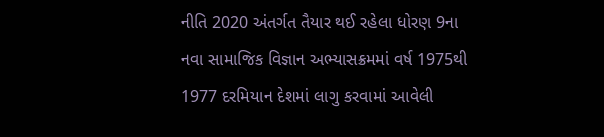નીતિ 2020 અંતર્ગત તૈયાર થઈ રહેલા ધોરણ 9ના નવા સામાજિક વિજ્ઞાન અભ્યાસક્રમમાં વર્ષ 1975થી 1977 દરમિયાન દેશમાં લાગુ કરવામાં આવેલી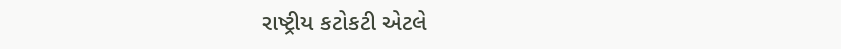રાષ્ટ્રીય કટોકટી એટલે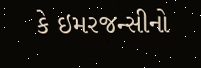કે ઇમરજન્સીનો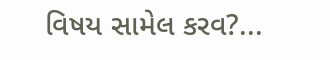વિષય સામેલ કરવ?...